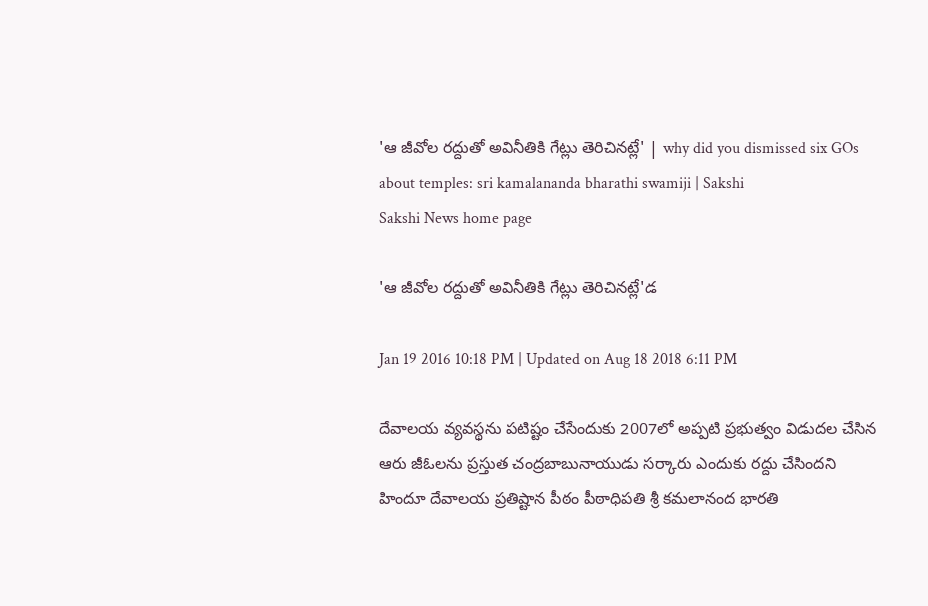'ఆ జీవోల రద్దుతో అవినీతికి గేట్లు తెరిచినట్లే' | why did you dismissed six GOs about temples: sri kamalananda bharathi swamiji | Sakshi
Sakshi News home page

'ఆ జీవోల రద్దుతో అవినీతికి గేట్లు తెరిచినట్లే'డ

Jan 19 2016 10:18 PM | Updated on Aug 18 2018 6:11 PM

దేవాలయ వ్యవస్థను పటిష్టం చేసేందుకు 2007లో అప్పటి ప్రభుత్వం విడుదల చేసిన ఆరు జీఓలను ప్రస్తుత చంద్రబాబునాయుడు సర్కారు ఎందుకు రద్దు చేసిందని హిందూ దేవాలయ ప్రతిష్టాన పీఠం పీఠాధిపతి శ్రీ కమలానంద భారతి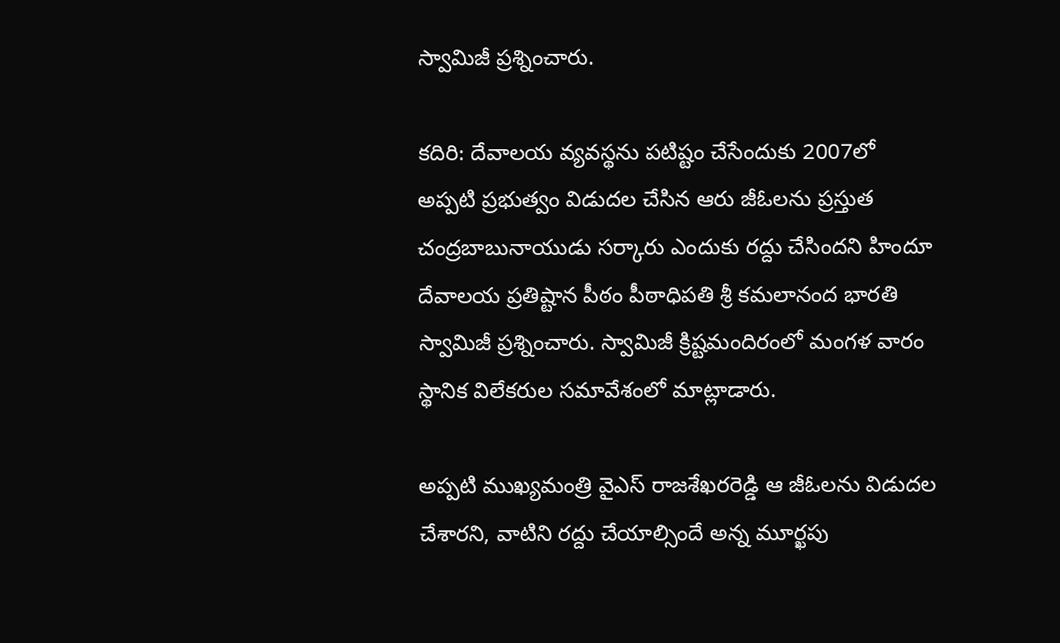స్వామిజీ ప్రశ్నించారు.

కదిరి: దేవాలయ వ్యవస్థను పటిష్టం చేసేందుకు 2007లో అప్పటి ప్రభుత్వం విడుదల చేసిన ఆరు జీఓలను ప్రస్తుత చంద్రబాబునాయుడు సర్కారు ఎందుకు రద్దు చేసిందని హిందూ దేవాలయ ప్రతిష్టాన పీఠం పీఠాధిపతి శ్రీ కమలానంద భారతి స్వామిజీ ప్రశ్నించారు. స్వామిజీ క్రిష్టమందిరంలో మంగళ వారం స్థానిక విలేకరుల సమావేశంలో మాట్లాడారు.

అప్పటి ముఖ్యమంత్రి వైఎస్ రాజశేఖరరెడ్డి ఆ జీఓలను విడుదల చేశారని, వాటిని రద్దు చేయాల్సిందే అన్న మూర్ఖపు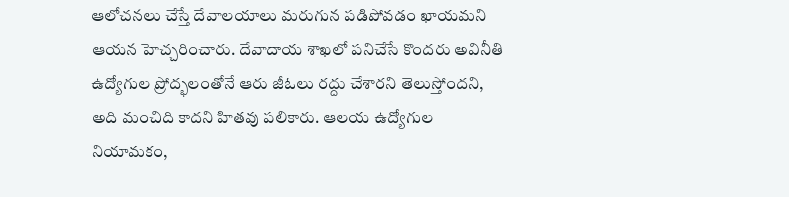ఆలోచనలు చేస్తే దేవాలయాలు మరుగున పడిపోవడం ఖాయమని ఆయన హెచ్చరించారు. దేవాదాయ శాఖలో పనిచేసే కొందరు అవినీతి ఉద్యోగుల ప్రోద్భలంతోనే ఆరు జీఓలు రద్దు చేశారని తెలుస్తోందని, అది మంచిది కాదని హితవు పలికారు. ఆలయ ఉద్యోగుల నియామకం,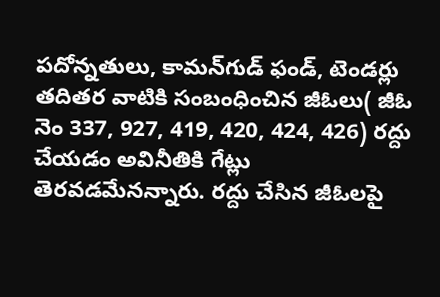పదోన్నతులు, కామన్‌గుడ్ ఫండ్, టెండర్లు తదితర వాటికి సంబంధించిన జీఓలు( జీఓ నెం 337, 927, 419, 420, 424, 426) రద్దు చేయడం అవినీతికి గేట్లు తెరవడమేనన్నారు. రద్దు చేసిన జీఓలపై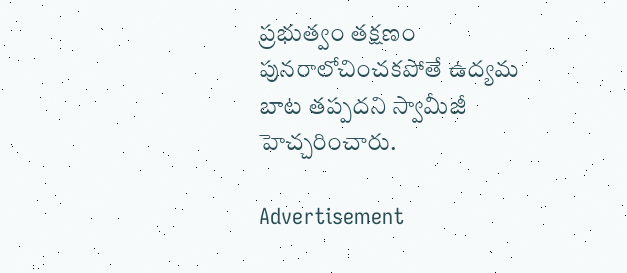ప్రభుత్వం తక్షణం పునరాలోచించకపోతే ఉద్యమ బాట తప్పదని స్వామీజీ హెచ్చరించారు.

Advertisement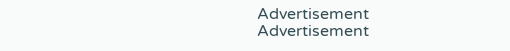Advertisement
Advertisement